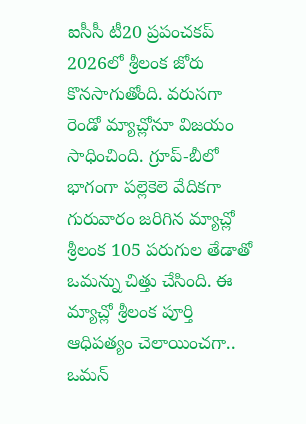ఐసీసీ టీ20 ప్రపంచకప్ 2026లో శ్రీలంక జోరు కొనసాగుతోంది. వరుసగా రెండో మ్యాచ్లోనూ విజయం సాధించింది. గ్రూప్-బీలో భాగంగా పల్లెకెలె వేదికగా గురువారం జరిగిన మ్యాచ్లో శ్రీలంక 105 పరుగుల తేడాతో ఒమన్ను చిత్తు చేసింది. ఈ మ్యాచ్లో శ్రీలంక పూర్తి ఆధిపత్యం చెలాయించగా.. ఒమన్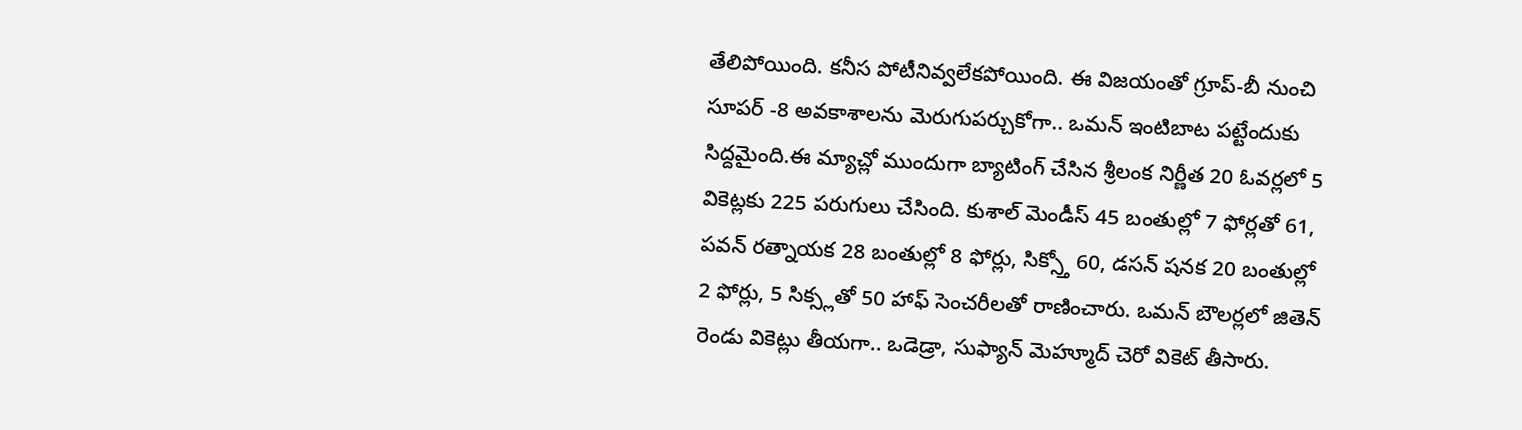తేలిపోయింది. కనీస పోటీనివ్వలేకపోయింది. ఈ విజయంతో గ్రూప్-బీ నుంచి సూపర్ -8 అవకాశాలను మెరుగుపర్చుకోగా.. ఒమన్ ఇంటిబాట పట్టేందుకు సిద్దమైంది.ఈ మ్యాచ్లో ముందుగా బ్యాటింగ్ చేసిన శ్రీలంక నిర్ణీత 20 ఓవర్లలో 5 వికెట్లకు 225 పరుగులు చేసింది. కుశాల్ మెండీస్ 45 బంతుల్లో 7 ఫోర్లతో 61, పవన్ రత్నాయక 28 బంతుల్లో 8 ఫోర్లు, సిక్స్తో 60, డసన్ షనక 20 బంతుల్లో 2 ఫోర్లు, 5 సిక్స్లతో 50 హాఫ్ సెంచరీలతో రాణించారు. ఒమన్ బౌలర్లలో జితెన్ రెండు వికెట్లు తీయగా.. ఒడెడ్రా, సుఫ్యాన్ మెహ్మూద్ చెరో వికెట్ తీసారు.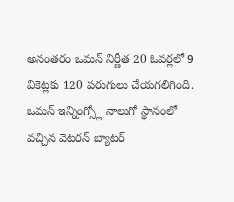అనంతరం ఒమన్ నిర్ణీత 20 ఓవర్లలో 9 వికెట్లకు 120 పరుగులు చేయగలిగింది. ఒమన్ ఇన్నింగ్స్లో నాలుగో స్థానంలో వచ్చిన వెటరన్ బ్యాటర్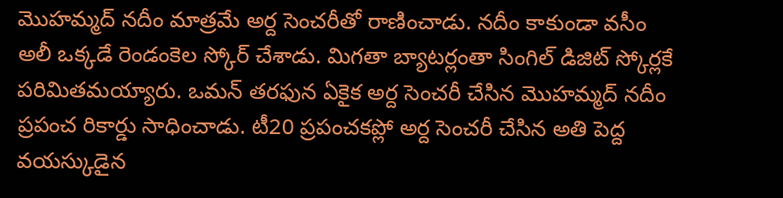మొహమ్మద్ నదీం మాత్రమే అర్ద సెంచరీతో రాణించాడు. నదీం కాకుండా వసీం అలీ ఒక్కడే రెండంకెల స్కోర్ చేశాడు. మిగతా బ్యాటర్లంతా సింగిల్ డిజిట్ స్కోర్లకే పరిమితమయ్యారు. ఒమన్ తరఫున ఏకైక అర్ద సెంచరీ చేసిన మొహమ్మద్ నదీం ప్రపంచ రికార్డు సాధించాడు. టీ20 ప్రపంచకప్లో అర్ద సెంచరీ చేసిన అతి పెద్ద వయస్కుడైన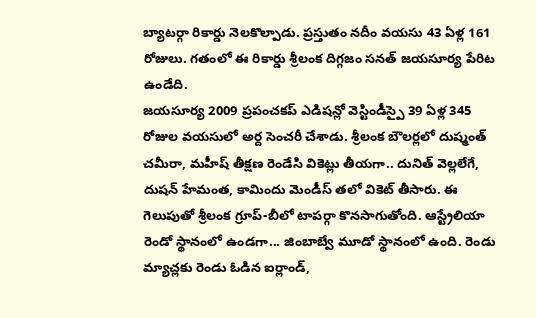బ్యాటర్గా రికార్డు నెలకొల్పాడు. ప్రస్తుతం నదీం వయసు 43 ఏళ్ల 161 రోజులు. గతంలో ఈ రికార్డు శ్రీలంక దిగ్గజం సనత్ జయసూర్య పేరిట ఉండేది.
జయసూర్య 2009 ప్రపంచకప్ ఎడిషన్లో వెస్టిండీస్పై 39 ఏళ్ల 345 రోజుల వయసులో అర్ద సెంచరీ చేశాడు. శ్రీలంక బౌలర్లలో దుష్మంత్ చమీరా, మహీష్ తీక్షణ రెండేసి వికెట్లు తీయగా.. దునిత్ వెల్లలేగే, దుషన్ హేమంత, కామిందు మెండీస్ తలో వికెట్ తీసారు. ఈ గెలుపుతో శ్రీలంక గ్రూప్-బీలో టాపర్గా కొనసాగుతోంది. ఆస్ట్రేలియా రెండో స్థానంలో ఉండగా... జింబాబ్వే మూడో స్థానంలో ఉంది. రెండు మ్యాచ్లకు రెండు ఓడిన ఐర్లాండ్,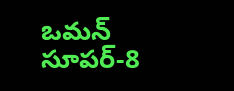ఒమన్ సూపర్-8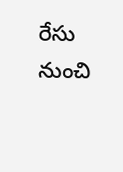రేసు నుంచి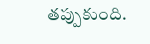తప్పుకుంది.